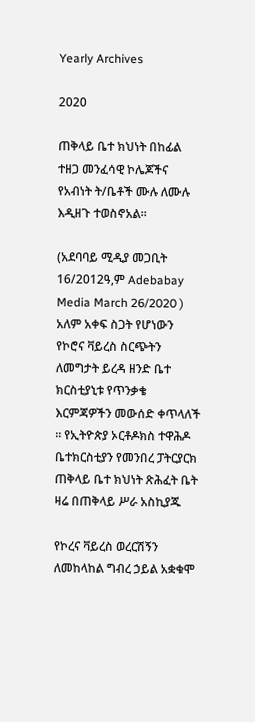Yearly Archives

2020

ጠቅላይ ቤተ ክህነት በከፊል ተዘጋ መንፈሳዊ ኮሌጆችና የአብነት ት/ቤቶች ሙሉ ለሙሉ እዲዘጉ ተወስኖአል።

(አደባባይ ሚዲያ መጋቢት 16/2012ዓ,ም Adebabay Media March 26/2020 ) አለም አቀፍ ስጋት የሆነውን የኮሮና ቫይረስ ስርጭትን ለመግታት ይረዳ ዘንድ ቤተ ክርስቲያኒቱ የጥንቃቄ እርምጃዎችን መውሰድ ቀጥላለች ። የኢትዮጵያ ኦርቶዶክስ ተዋሕዶ ቤተክርስቲያን የመንበረ ፓትርያርክ ጠቅላይ ቤተ ክህነት ጽሕፈት ቤት ዛሬ በጠቅላይ ሥራ አስኪያጁ

የኮረና ቫይረስ ወረርሽኝን ለመከላከል ግብረ ኃይል አቋቁሞ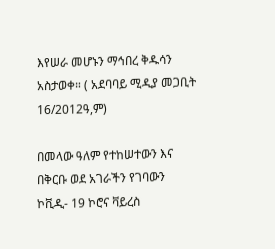እየሠራ መሆኑን ማኅበረ ቅዱሳን አስታወቀ። ( አደባባይ ሚዲያ መጋቢት 16/2012ዓ,ም)

በመላው ዓለም የተከሠተውን እና በቅርቡ ወደ አገራችን የገባውን ኮቪዲ- 19 ኮሮና ቫይረስ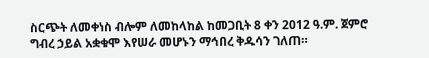ስርጭት ለመቀነስ ብሎም ለመከላከል ከመጋቢት 8 ቀን 2012 ዓ.ም. ጀምሮ ግብረ ኃይል አቋቁሞ እየሠራ መሆኑን ማኅበረ ቅዱሳን ገለጠ።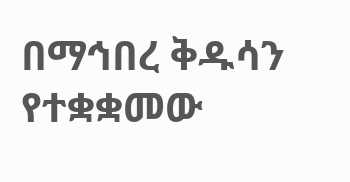በማኅበረ ቅዱሳን የተቋቋመው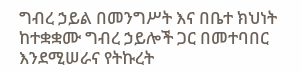ግብረ ኃይል በመንግሥት እና በቤተ ክህነት ከተቋቋሙ ግብረ ኃይሎች ጋር በመተባበር እንደሚሠራና የትኩረት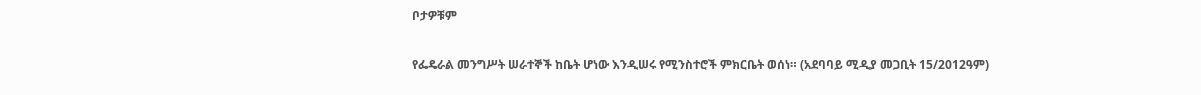ቦታዎቹም

የፌዴራል መንግሥት ሠራተኞች ከቤት ሆነው እንዲሠሩ የሚንስተሮች ምክርቤት ወሰነ። (አደባባይ ሚዲያ መጋቢት 15/2012ዓም)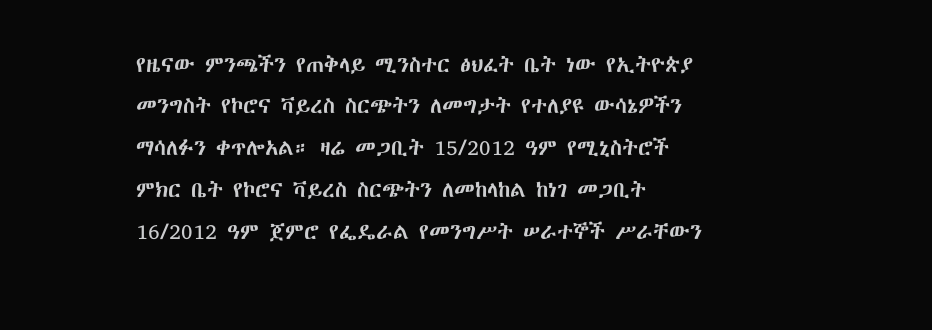የዜናው ምንጫችን የጠቅላይ ሚንስተር ፅህፈት ቤት ነው የኢትዮጵያ መንግስት የኮሮና ቫይረስ ስርጭትን ለመግታት የተለያዩ ውሳኔዎችን ማሳለፉን ቀጥሎአል። ዛሬ መጋቢት 15/2012 ዓም የሚኒስትሮች ምክር ቤት የኮሮና ቫይረስ ስርጭትን ለመከላከል ከነገ መጋቢት 16/2012 ዓም ጀምሮ የፌዴራል የመንግሥት ሠራተኞች ሥራቸውን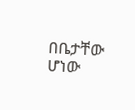በቤታቸው ሆነው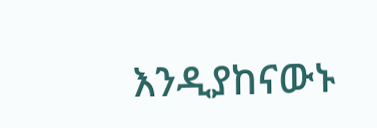እንዲያከናውኑ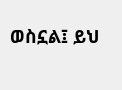ወስኗል፤ ይህ